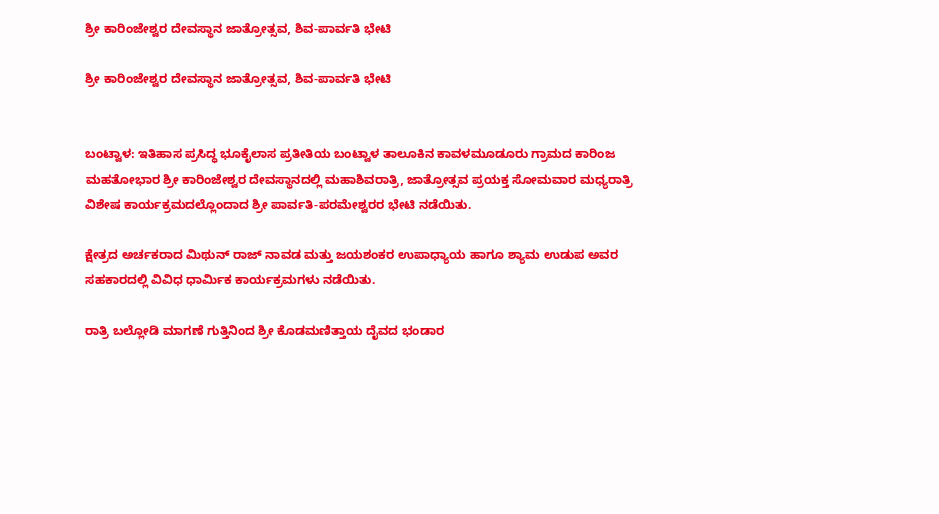ಶ್ರೀ ಕಾರಿಂಜೇಶ್ವರ ದೇವಸ್ಥಾನ ಜಾತ್ರೋತ್ಸವ, ಶಿವ-ಪಾರ್ವತಿ ಭೇಟಿ

ಶ್ರೀ ಕಾರಿಂಜೇಶ್ವರ ದೇವಸ್ಥಾನ ಜಾತ್ರೋತ್ಸವ, ಶಿವ-ಪಾರ್ವತಿ ಭೇಟಿ


ಬಂಟ್ವಾಳ: ಇತಿಹಾಸ ಪ್ರಸಿದ್ಧ ಭೂಕೈಲಾಸ ಪ್ರತೀತಿಯ ಬಂಟ್ವಾಳ ತಾಲೂಕಿನ ಕಾವಳಮೂಡೂರು ಗ್ರಾಮದ ಕಾರಿಂಜ ಮಹತೋಭಾರ ಶ್ರೀ ಕಾರಿಂಜೇಶ್ವರ ದೇವಸ್ಥಾನದಲ್ಲಿ ಮಹಾಶಿವರಾತ್ರಿ, ಜಾತ್ರೋತ್ಸವ ಪ್ರಯಕ್ತ ಸೋಮವಾರ ಮಧ್ಯರಾತ್ರಿ ವಿಶೇಷ ಕಾರ್ಯಕ್ರಮದಲ್ಲೊಂದಾದ ಶ್ರೀ ಪಾರ್ವತಿ-ಪರಮೇಶ್ವರರ ಭೇಟಿ ನಡೆಯಿತು.

ಕ್ಷೇತ್ರದ ಅರ್ಚಕರಾದ ಮಿಥುನ್ ರಾಜ್ ನಾವಡ ಮತ್ತು ಜಯಶಂಕರ ಉಪಾಧ್ಯಾಯ ಹಾಗೂ ಶ್ಯಾಮ ಉಡುಪ ಅವರ ಸಹಕಾರದಲ್ಲಿ ವಿವಿಧ ಧಾರ್ಮಿಕ ಕಾರ್ಯಕ್ರಮಗಳು ನಡೆಯಿತು.

ರಾತ್ರಿ ಬಲ್ಲೋಡಿ ಮಾಗಣೆ ಗುತ್ತಿನಿಂದ ಶ್ರೀ ಕೊಡಮಣಿತ್ತಾಯ ದೈವದ ಭಂಡಾರ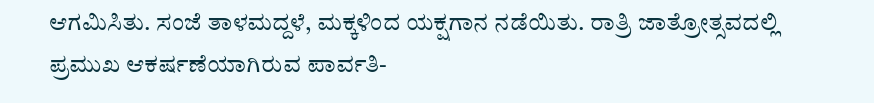ಆಗಮಿಸಿತು. ಸಂಜೆ ತಾಳಮದ್ದಳೆ, ಮಕ್ಕಳಿಂದ ಯಕ್ಷಗಾನ ನಡೆಯಿತು. ರಾತ್ರಿ ಜಾತ್ರೋತ್ಸವದಲ್ಲಿ ಪ್ರಮುಖ ಆಕರ್ಷಣೆಯಾಗಿರುವ ಪಾರ್ವತಿ-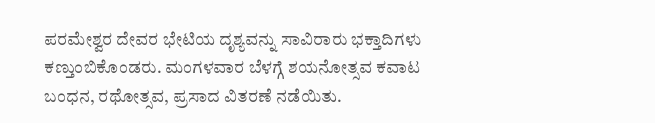ಪರಮೇಶ್ವರ ದೇವರ ಭೇಟಿಯ ದೃಶ್ಯವನ್ನು ಸಾವಿರಾರು ಭಕ್ತಾದಿಗಳು ಕಣ್ತುಂಬಿಕೊಂಡರು. ಮಂಗಳವಾರ ಬೆಳಗ್ಗೆ ಶಯನೋತ್ಸವ ಕವಾಟ ಬಂಧನ, ರಥೋತ್ಸವ, ಪ್ರಸಾದ ವಿತರಣೆ ನಡೆಯಿತು.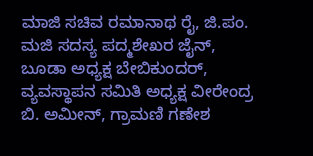ಮಾಜಿ ಸಚಿವ ರಮಾನಾಥ ರೈ, ಜಿ.ಪಂ. ಮಜಿ ಸದಸ್ಯ ಪದ್ಮಶೇಖರ ಜೈನ್, ಬೂಡಾ ಅಧ್ಯಕ್ಷ ಬೇಬಿಕುಂದರ್, ವ್ಯವಸ್ಥಾಪನ ಸಮಿತಿ ಅಧ್ಯಕ್ಷ ವೀರೇಂದ್ರ ಬಿ. ಅಮೀನ್, ಗ್ರಾಮಣಿ ಗಣೇಶ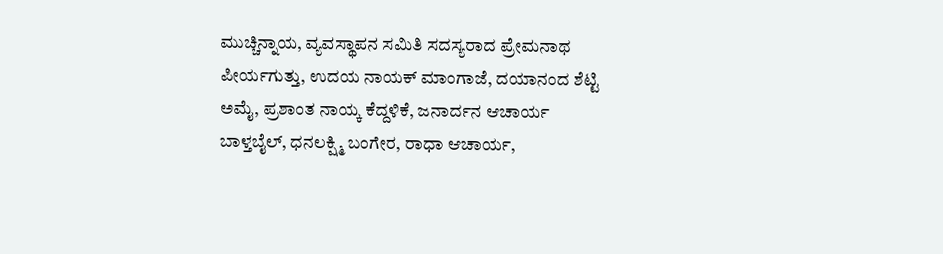ಮುಚ್ಚಿನ್ನಾಯ, ವ್ಯವಸ್ಥಾಪನ ಸಮಿತಿ ಸದಸ್ಯರಾದ ಪ್ರೇಮನಾಥ ಪೀರ್ಯಗುತ್ತು, ಉದಯ ನಾಯಕ್ ಮಾಂಗಾಜೆ, ದಯಾನಂದ ಶೆಟ್ಟಿ ಅಮೈ, ಪ್ರಶಾಂತ ನಾಯ್ಕ ಕೆದ್ದಳಿಕೆ, ಜನಾರ್ದನ ಆಚಾರ್ಯ ಬಾಳ್ತಬೈಲ್, ಧನಲಕ್ಷ್ಮಿ ಬಂಗೇರ, ರಾಧಾ ಆಚಾರ್ಯ,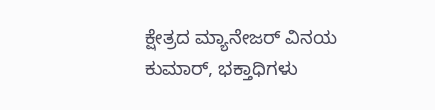ಕ್ಷೇತ್ರದ ಮ್ಯಾನೇಜರ್ ವಿನಯ ಕುಮಾರ್, ಭಕ್ತಾಧಿಗಳು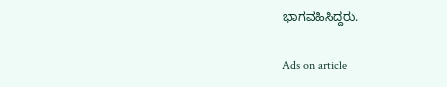ಭಾಗವಹಿಸಿದ್ದರು.

Ads on article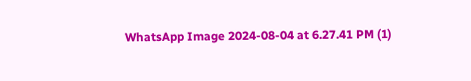WhatsApp Image 2024-08-04 at 6.27.41 PM (1)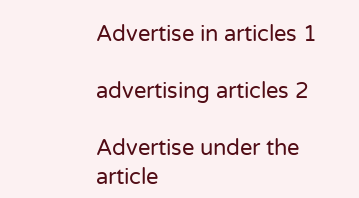Advertise in articles 1

advertising articles 2

Advertise under the article